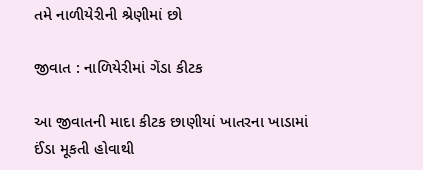તમે નાળીયેરીની શ્રેણીમાં છો

જીવાત : નાળિયેરીમાં ગેંડા કીટક

આ જીવાતની માદા કીટક છાણીયાં ખાતરના ખાડામાં ઈંડા મૂકતી હોવાથી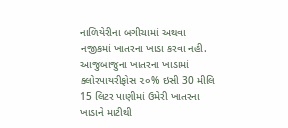નાળિયેરીના બગીચામાં અથવા નજીકમાં ખાતરના ખાડા કરવા નહી. આજુબાજુના ખાતરના ખાડામાં ક્લોરપાયરીફોસ ૨૦% ઇસી 30 મીલિ 15 લિટર પાણીમાં ઉમેરી ખાતરના ખાડાને માટીથી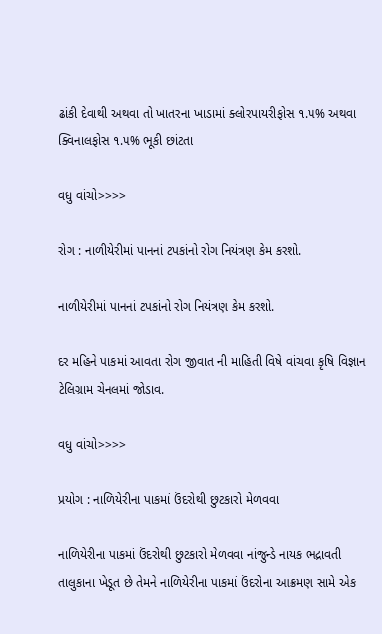ઢાંકી દેવાથી અથવા તો ખાતરના ખાડામાં ક્લોરપાયરીફોસ ૧.૫% અથવા ક્વિનાલફોસ ૧.૫% ભૂકી છાંટતા

વધુ વાંચો>>>>

રોગ : નાળીયેરીમાં પાનનાં ટપકાંનો રોગ નિયંત્રણ કેમ કરશો.

નાળીયેરીમાં પાનનાં ટપકાંનો રોગ નિયંત્રણ કેમ કરશો.

દર મહિને પાકમાં આવતા રોગ જીવાત ની માહિતી વિષે વાંચવા કૃષિ વિજ્ઞાન ટેલિગ્રામ ચેનલમાં જોડાવ.

વધુ વાંચો>>>>

પ્રયોગ : નાળિયેરીના પાકમાં ઉંદરોથી છુટકારો મેળવવા

નાળિયેરીના પાકમાં ઉંદરોથી છુટકારો મેળવવા નાંજુન્ડે નાયક ભદ્રાવતી તાલુકાના ખેડૂત છે તેમને નાળિયેરીના પાકમાં ઉંદરોના આક્રમણ સામે એક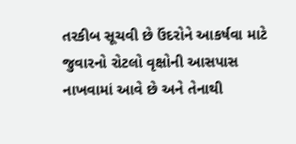તરકીબ સૂચવી છે ઉંદરોને આકર્ષવા માટે જુવારનો રોટલો વૃક્ષોની આસપાસ નાખવામાં આવે છે અને તેનાથી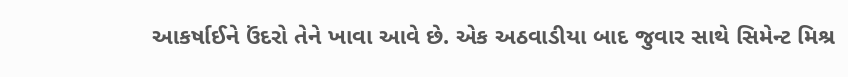આકર્ષાઈને ઉંદરો તેને ખાવા આવે છે. એક અઠવાડીયા બાદ જુવાર સાથે સિમેન્ટ મિશ્ર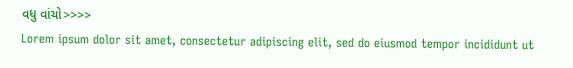વધુ વાંચો>>>>
Lorem ipsum dolor sit amet, consectetur adipiscing elit, sed do eiusmod tempor incididunt ut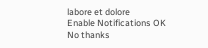labore et dolore
Enable Notifications OK No thanks